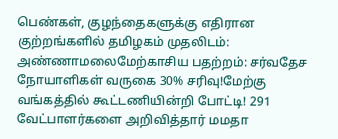பெண்கள், குழந்தைகளுக்கு எதிரான குற்றங்களில் தமிழகம் முதலிடம்: அண்ணாமலைமேற்காசிய பதற்றம்: சர்வதேச நோயாளிகள் வருகை 30% சரிவு!மேற்கு வங்கத்தில் கூட்டணியின்றி போட்டி! 291 வேட்பாளர்களை அறிவித்தார் மமதா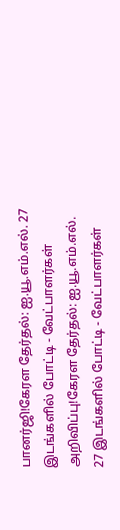பானர்ஜி!கேரள தேர்தல்: ஐ.யூ.எம்.எல். 27 இடங்களில் போட்டி - வேட்பாளர்கள் அறிவிப்பு!கேரள தேர்தல்: ஐ.யூ.எம்.எல். 27 இடங்களில் போட்டி - வேட்பாளர்கள்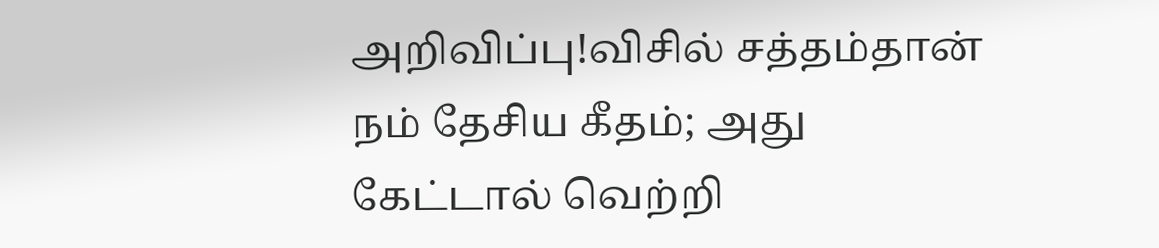அறிவிப்பு!விசில் சத்தம்தான் நம் தேசிய கீதம்; அது கேட்டால் வெற்றி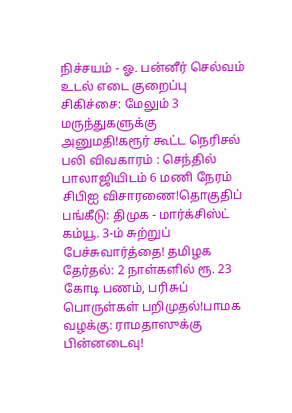நிச்சயம் - ஓ. பன்னீர் செல்வம் உடல் எடை குறைப்பு சிகிச்சை: மேலும் 3 மருந்துகளுக்கு அனுமதி!கரூர் கூட்ட நெரிசல் பலி விவகாரம் : செந்தில் பாலாஜியிடம் 6 மணி நேரம் சிபிஐ விசாரணை!தொகுதிப் பங்கீடு: திமுக - மார்க்சிஸ்ட் கம்யூ. 3-ம் சுற்றுப் பேச்சுவார்த்தை! தமிழக தேர்தல்: 2 நாள்களில் ரூ. 23 கோடி பணம், பரிசுப் பொருள்கள் பறிமுதல்!பாமக வழக்கு: ராமதாஸுக்கு பின்னடைவு!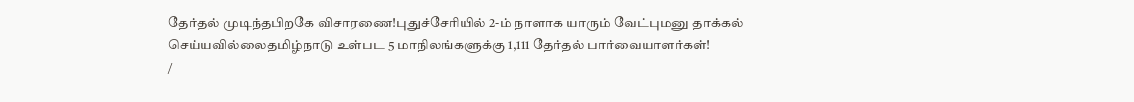தேர்தல் முடிந்தபிறகே விசாரணை!புதுச்சேரியில் 2-ம் நாளாக யாரும் வேட்புமனு தாக்கல் செய்யவில்லைதமிழ்நாடு உள்பட 5 மாநிலங்களுக்கு 1,111 தேர்தல் பார்வையாளர்கள்!
/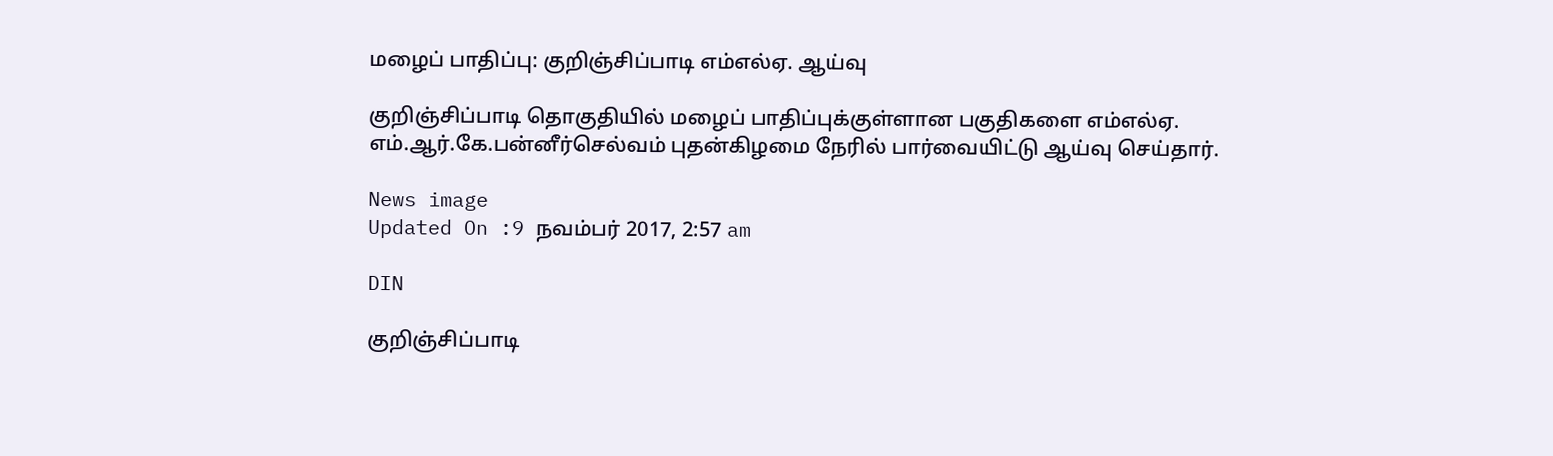மழைப் பாதிப்பு: குறிஞ்சிப்பாடி எம்எல்ஏ. ஆய்வு

குறிஞ்சிப்பாடி தொகுதியில் மழைப் பாதிப்புக்குள்ளான பகுதிகளை எம்எல்ஏ. எம்.ஆர்.கே.பன்னீர்செல்வம் புதன்கிழமை நேரில் பார்வையிட்டு ஆய்வு செய்தார்.

News image
Updated On :9 நவம்பர் 2017, 2:57 am

DIN

குறிஞ்சிப்பாடி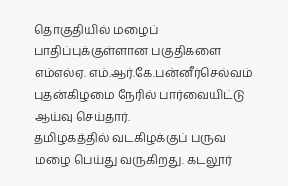தொகுதியில் மழைப் பாதிப்புக்குள்ளான பகுதிகளை எம்எல்ஏ. எம்.ஆர்.கே.பன்னீர்செல்வம் புதன்கிழமை நேரில் பார்வையிட்டு ஆய்வு செய்தார்.
தமிழகத்தில் வடகிழக்குப் பருவ மழை பெய்து வருகிறது. கடலூர்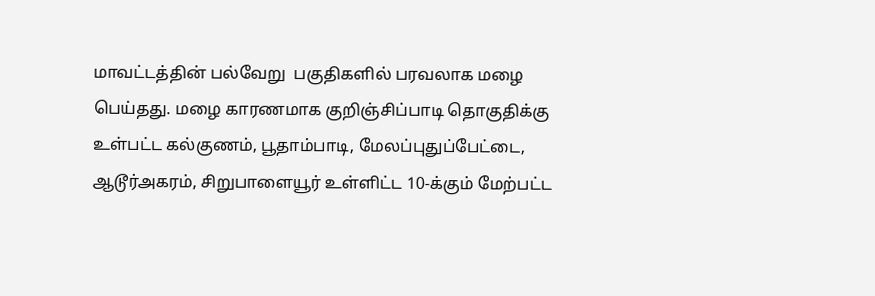மாவட்டத்தின் பல்வேறு  பகுதிகளில் பரவலாக மழை பெய்தது. மழை காரணமாக குறிஞ்சிப்பாடி தொகுதிக்கு உள்பட்ட கல்குணம், பூதாம்பாடி, மேலப்புதுப்பேட்டை, ஆடூர்அகரம், சிறுபாளையூர் உள்ளிட்ட 10-க்கும் மேற்பட்ட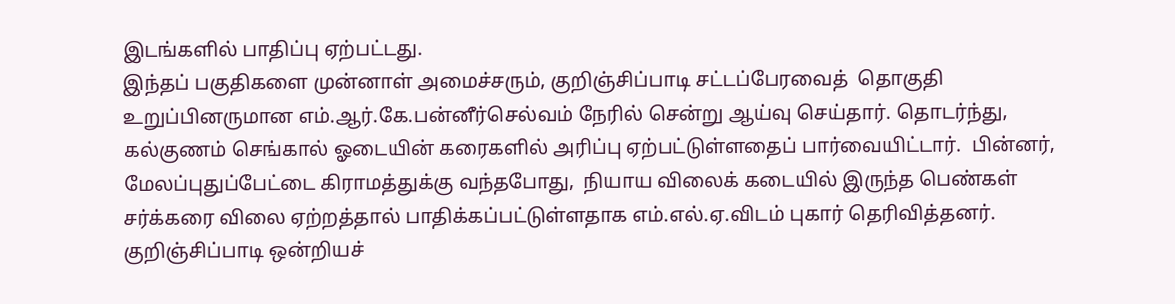இடங்களில் பாதிப்பு ஏற்பட்டது.
இந்தப் பகுதிகளை முன்னாள் அமைச்சரும், குறிஞ்சிப்பாடி சட்டப்பேரவைத்  தொகுதி உறுப்பினருமான எம்.ஆர்.கே.பன்னீர்செல்வம் நேரில் சென்று ஆய்வு செய்தார். தொடர்ந்து, கல்குணம் செங்கால் ஓடையின் கரைகளில் அரிப்பு ஏற்பட்டுள்ளதைப் பார்வையிட்டார்.  பின்னர், மேலப்புதுப்பேட்டை கிராமத்துக்கு வந்தபோது,  நியாய விலைக் கடையில் இருந்த பெண்கள் சர்க்கரை விலை ஏற்றத்தால் பாதிக்கப்பட்டுள்ளதாக எம்.எல்.ஏ.விடம் புகார் தெரிவித்தனர்.
குறிஞ்சிப்பாடி ஒன்றியச்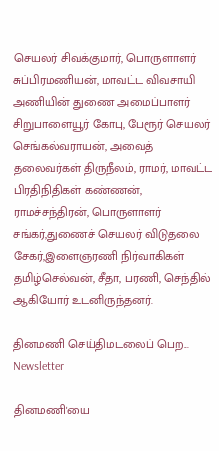செயலர் சிவக்குமார், பொருளாளர் சுப்பிரமணியன், மாவட்ட விவசாயி அணியின் துணை அமைப்பாளர் சிறுபாளையூர் கோபு, பேரூர் செயலர் செங்கல்வராயன், அவைத் தலைவர்கள் திருநீலம், ராமர், மாவட்ட பிரதிநிதிகள் கண்ணன்,  ராமச்சந்திரன், பொருளாளர் சங்கர்,துணைச் செயலர் விடுதலை சேகர்,இளைஞரணி நிர்வாகிகள் தமிழ்செல்வன், சீதா, பரணி, செந்தில் ஆகியோர் உடனிருந்தனர்.

தினமணி செய்திமடலைப் பெற... Newsletter

தினமணி'யை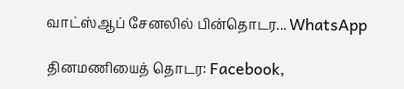வாட்ஸ்ஆப் சேனலில் பின்தொடர... WhatsApp

தினமணியைத் தொடர: Facebook,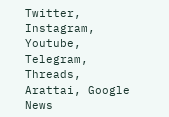Twitter, Instagram, Youtube, Telegram, Threads, Arattai, Google News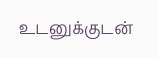உடனுக்குடன்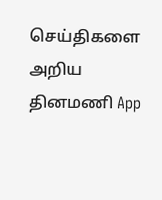செய்திகளை அறிய தினமணி App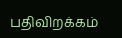பதிவிறக்கம்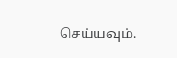செய்யவும்.